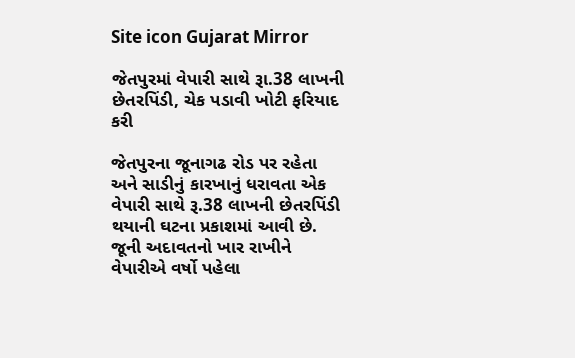Site icon Gujarat Mirror

જેતપુરમાં વેપારી સાથે રૂા.38 લાખની છેતરપિંડી, ચેક પડાવી ખોટી ફરિયાદ કરી

જેતપુરના જૂનાગઢ રોડ પર રહેતા અને સાડીનું કારખાનું ધરાવતા એક વેપારી સાથે રૂ.38 લાખની છેતરપિંડી થયાની ઘટના પ્રકાશમાં આવી છે. જૂની અદાવતનો ખાર રાખીને વેપારીએ વર્ષો પહેલા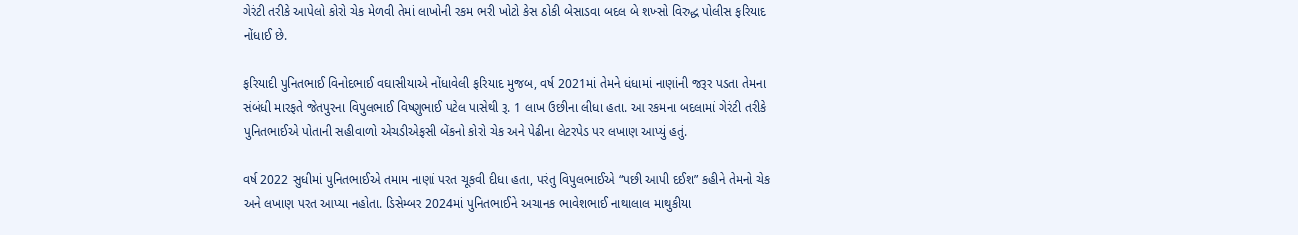ગેરંટી તરીકે આપેલો કોરો ચેક મેળવી તેમાં લાખોની રકમ ભરી ખોટો કેસ ઠોકી બેસાડવા બદલ બે શખ્સો વિરુદ્ધ પોલીસ ફરિયાદ નોંધાઈ છે.

ફરિયાદી પુનિતભાઈ વિનોદભાઈ વઘાસીયાએ નોંધાવેલી ફરિયાદ મુજબ, વર્ષ 2021માં તેમને ધંધામાં નાણાંની જરૂર પડતા તેમના સંબંધી મારફતે જેતપુરના વિપુલભાઈ વિષ્ણુભાઈ પટેલ પાસેથી રૂ. 1 લાખ ઉછીના લીધા હતા. આ રકમના બદલામાં ગેરંટી તરીકે પુનિતભાઈએ પોતાની સહીવાળો એચડીએફસી બેંકનો કોરો ચેક અને પેઢીના લેટરપેડ પર લખાણ આપ્યું હતું.

વર્ષ 2022 સુધીમાં પુનિતભાઈએ તમામ નાણાં પરત ચૂકવી દીધા હતા, પરંતુ વિપુલભાઈએ “પછી આપી દઈશ” કહીને તેમનો ચેક અને લખાણ પરત આપ્યા નહોતા. ડિસેમ્બર 2024માં પુનિતભાઈને અચાનક ભાવેશભાઈ નાથાલાલ માથુકીયા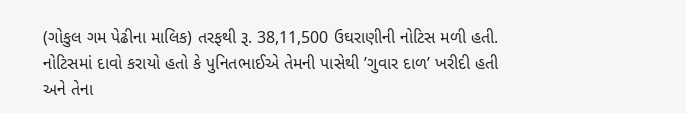(ગોકુલ ગમ પેઢીના માલિક) તરફથી રૂ. 38,11,500 ઉઘરાણીની નોટિસ મળી હતી. નોટિસમાં દાવો કરાયો હતો કે પુનિતભાઈએ તેમની પાસેથી ’ગુવાર દાળ’ ખરીદી હતી અને તેના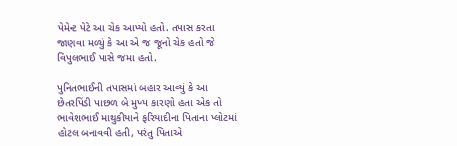પેમેન્ટ પેટે આ ચેક આપ્યો હતો. તપાસ કરતા જાણવા મળ્યું કે આ એ જ જૂનો ચેક હતો જે વિપુલભાઈ પાસે જમા હતો.

પુનિતભાઈની તપાસમાં બહાર આવ્યું કે આ છેતરપિંડી પાછળ બે મુખ્ય કારણો હતા એક તો
ભાવેશભાઈ માથુકીયાને ફરિયાદીના પિતાના પ્લોટમાં હોટલ બનાવવી હતી, પરંતુ પિતાએ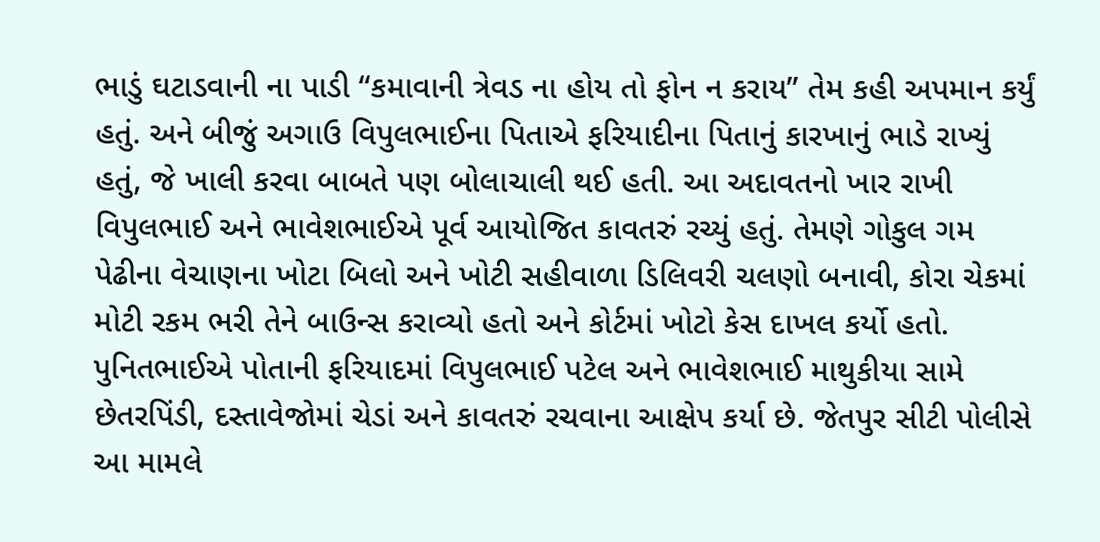ભાડું ઘટાડવાની ના પાડી “કમાવાની ત્રેવડ ના હોય તો ફોન ન કરાય” તેમ કહી અપમાન કર્યું હતું. અને બીજું અગાઉ વિપુલભાઈના પિતાએ ફરિયાદીના પિતાનું કારખાનું ભાડે રાખ્યું હતું, જે ખાલી કરવા બાબતે પણ બોલાચાલી થઈ હતી. આ અદાવતનો ખાર રાખી વિપુલભાઈ અને ભાવેશભાઈએ પૂર્વ આયોજિત કાવતરું રચ્યું હતું. તેમણે ગોકુલ ગમ પેઢીના વેચાણના ખોટા બિલો અને ખોટી સહીવાળા ડિલિવરી ચલણો બનાવી, કોરા ચેકમાં મોટી રકમ ભરી તેને બાઉન્સ કરાવ્યો હતો અને કોર્ટમાં ખોટો કેસ દાખલ કર્યો હતો. પુનિતભાઈએ પોતાની ફરિયાદમાં વિપુલભાઈ પટેલ અને ભાવેશભાઈ માથુકીયા સામે છેતરપિંડી, દસ્તાવેજોમાં ચેડાં અને કાવતરું રચવાના આક્ષેપ કર્યા છે. જેતપુર સીટી પોલીસે આ મામલે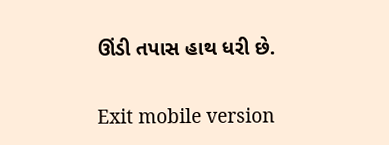ઊંડી તપાસ હાથ ધરી છે.

Exit mobile version